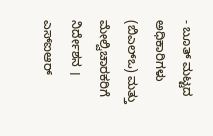- ಬೂತ್ ಮಟ್ಟದ ಅಧಿಕಾರಿಗಳು (ಬಿಎಲ್ಒ) ಮತ್ತು ಮೇಲ್ವಿಚಾರಕರಿಗೆ ನಿರ್ದೇಶನ । ಎಸ್ಐಆರ್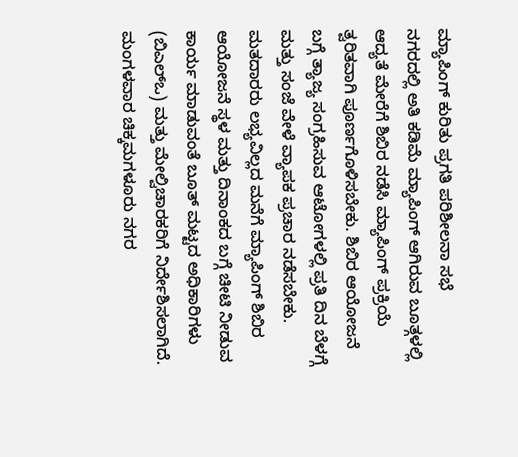ಮ್ಯಾಪಿಂಗ್ ಕುರಿತು ಪ್ರಗತಿ ಪರಿಶೀಲನಾ ಸಭೆ
ನಗರದಲ್ಲಿ ಅತಿ ಕಡಿಮೆ ಮ್ಯಾಪಿಂಗ್ ಆಗಿರುವ ಬೂತ್ಗಳಲ್ಲಿ ಆದ್ಯತೆ ಮೇರೆಗೆ ಶಿಬಿರ ನಡೆಸಿ ಮ್ಯಾಪಿಂಗ್ ಪ್ರಕ್ರಿಯೆ ತ್ವರಿತವಾಗಿ ಪೂರ್ಣಗೊಳಿಸಬೇಕು. ಶಿಬಿರ ಆಯೋಜನೆ ಬಗ್ಗೆ ತ್ಯಾಜ್ಯ ಸಂಗ್ರಹಿಸುವ ಆಟೋಗಳಲ್ಲಿ ಪ್ರತಿ ದಿನ ಬೆಳಗ್ಗೆ ಮತ್ತು ಸಂಜೆ ವೇಳೆ ವ್ಯಾಪಕ ಪ್ರಚಾರ ನಡೆಸಬೇಕು. ಮತದಾರರು ಲಭ್ಯವಿಲ್ಲದ ಮನೆಗೆ ಮ್ಯಾಪಿಂಗ್ ಶಿಬಿರ ಆಯೋಜನೆ ಸ್ಥಳ ಮತ್ತು ದಿನಾಂಕದ ಬಗ್ಗೆ ಚೀಟಿ ನೀಡುವ ಕಾರ್ಯ ಮಾಡುವಂತೆ ಬೂತ್ ಮಟ್ಟದ ಅಧಿಕಾರಿಗಳು (ಬಿಎಲ್ಒ) ಮತ್ತು ಮೇಲ್ವಿಚಾರಕರಿಗೆ ನಿರ್ದೇಶಿಸಲಾಗಿದೆ.
ಮಂಗಳವಾರ ಚಿಕ್ಕಮಗಳೂರು ನಗರ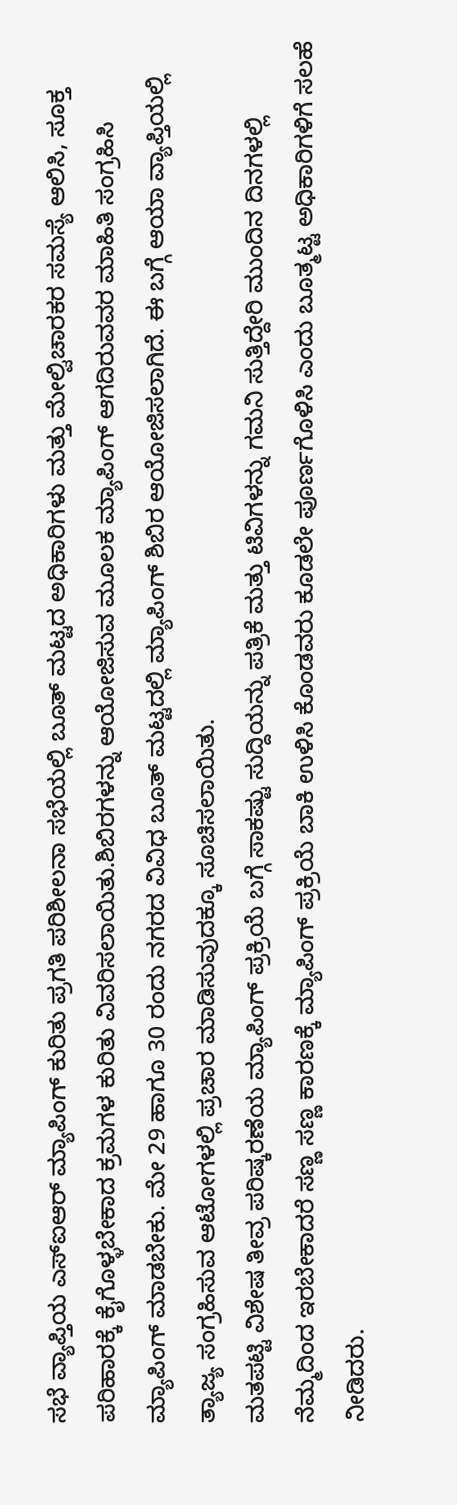ಸಭೆ ವ್ಯಾಪ್ತಿಯ ಎಸ್ಐಆರ್ ಮ್ಯಾಪಿಂಗ್ ಕುರಿತು ಪ್ರಗತಿ ಪರಿಶೀಲನಾ ಸಭೆಯಲ್ಲಿ ಬೂತ್ ಮಟ್ಟದ ಅಧಿಕಾರಿಗಳು ಮತ್ತು ಮೇಲ್ವಿಚಾರಕರ ಸಮಸ್ಯೆ ಆಲಿಸಿ, ಸೂಕ್ತ ಪರಿಹಾರಕ್ಕೆ ಕೈಗೊಳ್ಳಬೇಕಾದ ಕ್ರಮಗಳ ಕುರಿತು ವಿವರಿಸಲಾಯಿತು.ಶಿಬಿರಗಳನ್ನು ಆಯೋಜಿಸುವ ಮೂಲಕ ಮ್ಯಾಪಿಂಗ್ ಆಗದಿರುವವರ ಮಾಹಿತಿ ಸಂಗ್ರಹಿಸಿ ಮ್ಯಾಪಿಂಗ್ ಮಾಡಬೇಕು. ಮೇ 29 ಹಾಗೂ 30 ರಂದು ನಗರದ ವಿವಿಧ ಬೂತ್ ಮಟ್ಟದಲ್ಲಿ ಮ್ಯಾಪಿಂಗ್ ಶಿಬಿರ ಆಯೋಜಿಸಲಾಗಿದೆ. ಈ ಬಗ್ಗೆ ಆಯಾ ವ್ಯಾಪ್ತಿಯಲ್ಲಿ ತ್ಯಾಜ್ಯ ಸಂಗ್ರಹಿಸುವ ಆಟೋಗಳಲ್ಲಿ ಪ್ರಚಾರ ಮಾಡಿಸುವುದಕ್ಕೂ ಸೂಚಿಸಲಾಯಿತು.
ಮತಪಟ್ಟಿ ವಿಶೇಷ ತೀವ್ರ ಪರಿಷ್ಕರಣೆಯ ಮ್ಯಾಪಿಂಗ್ ಪ್ರಕ್ರಿಯೆ ಬಗ್ಗೆ ಸಾಕಷ್ಟು ಸುದ್ದಿಯನ್ನು ಪತ್ರಿಕೆ ಮತ್ತು ಟಿವಿಗಳನ್ನು ಗಮನಿ ಸುತ್ತಿದ್ದೇರಿ ಮುಂದಿನ ದಿನಗಳಲ್ಲಿ ನೆಮ್ಮದಿಂದ ಇರಬೇಕಾದರೆ ಸಣ್ಣ ಸಣ್ಣ ಕಾರಣಕ್ಕೆ ಮ್ಯಾಪಿಂಗ್ ಪ್ರಕ್ರಿಯೆ ಬಾಕಿ ಉಳಿಸಿ ಕೊಂಡವರು ಕೂಡಲೇ ಪೂರ್ಣಗೊಳಿಸಿ ಎಂದು ಬೂತ್ಮಟ್ಟ ಅಧಿಕಾರಿಗಳಿಗೆ ಸಲಹೆ ನೀಡಿದರು.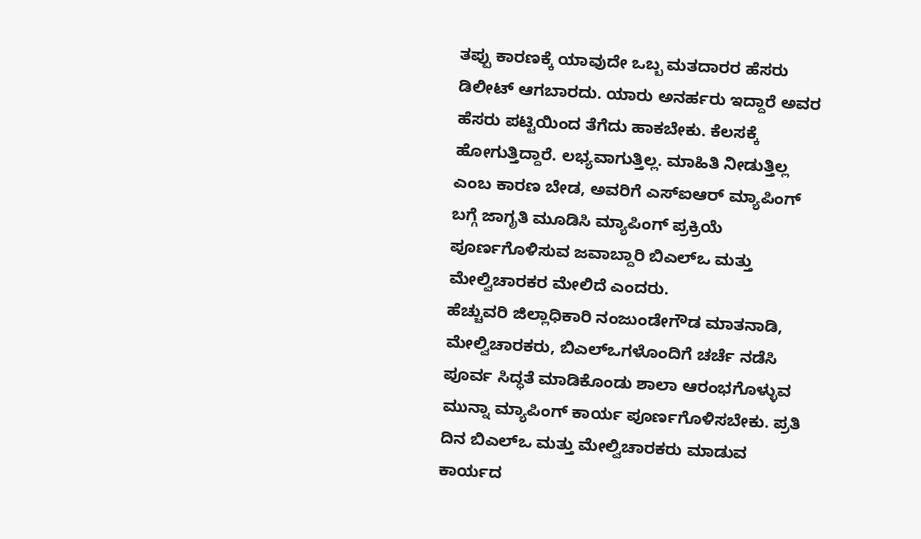ತಪ್ಪು ಕಾರಣಕ್ಕೆ ಯಾವುದೇ ಒಬ್ಬ ಮತದಾರರ ಹೆಸರು ಡಿಲೀಟ್ ಆಗಬಾರದು. ಯಾರು ಅನರ್ಹರು ಇದ್ದಾರೆ ಅವರ ಹೆಸರು ಪಟ್ಟಿಯಿಂದ ತೆಗೆದು ಹಾಕಬೇಕು. ಕೆಲಸಕ್ಕೆ ಹೋಗುತ್ತಿದ್ದಾರೆ. ಲಭ್ಯವಾಗುತ್ತಿಲ್ಲ. ಮಾಹಿತಿ ನೀಡುತ್ತಿಲ್ಲ ಎಂಬ ಕಾರಣ ಬೇಡ, ಅವರಿಗೆ ಎಸ್ಐಆರ್ ಮ್ಯಾಪಿಂಗ್ ಬಗ್ಗೆ ಜಾಗೃತಿ ಮೂಡಿಸಿ ಮ್ಯಾಪಿಂಗ್ ಪ್ರಕ್ರಿಯೆ ಪೂರ್ಣಗೊಳಿಸುವ ಜವಾಬ್ದಾರಿ ಬಿಎಲ್ಒ ಮತ್ತು ಮೇಲ್ವಿಚಾರಕರ ಮೇಲಿದೆ ಎಂದರು.
ಹೆಚ್ಚುವರಿ ಜಿಲ್ಲಾಧಿಕಾರಿ ನಂಜುಂಡೇಗೌಡ ಮಾತನಾಡಿ, ಮೇಲ್ವಿಚಾರಕರು, ಬಿಎಲ್ಒಗಳೊಂದಿಗೆ ಚರ್ಚೆ ನಡೆಸಿ ಪೂರ್ವ ಸಿದ್ಧತೆ ಮಾಡಿಕೊಂಡು ಶಾಲಾ ಆರಂಭಗೊಳ್ಳುವ ಮುನ್ನಾ ಮ್ಯಾಪಿಂಗ್ ಕಾರ್ಯ ಪೂರ್ಣಗೊಳಿಸಬೇಕು. ಪ್ರತಿ ದಿನ ಬಿಎಲ್ಒ ಮತ್ತು ಮೇಲ್ವಿಚಾರಕರು ಮಾಡುವ ಕಾರ್ಯದ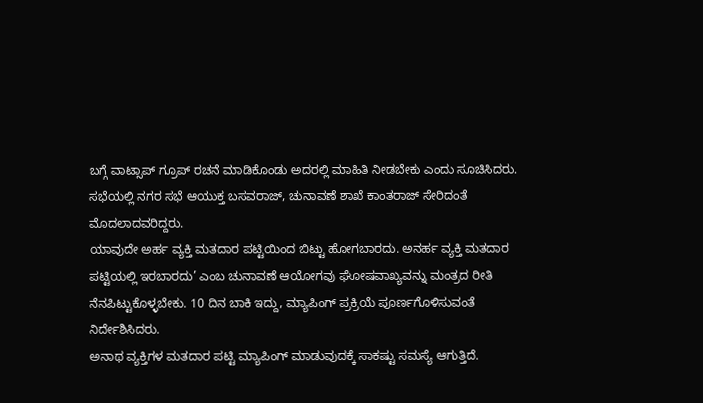ಬಗ್ಗೆ ವಾಟ್ಸಾಪ್ ಗ್ರೂಪ್ ರಚನೆ ಮಾಡಿಕೊಂಡು ಅದರಲ್ಲಿ ಮಾಹಿತಿ ನೀಡಬೇಕು ಎಂದು ಸೂಚಿಸಿದರು.
ಸಭೆಯಲ್ಲಿ ನಗರ ಸಭೆ ಆಯುಕ್ತ ಬಸವರಾಜ್, ಚುನಾವಣೆ ಶಾಖೆ ಕಾಂತರಾಜ್ ಸೇರಿದಂತೆ ಮೊದಲಾದವರಿದ್ದರು.
ಯಾವುದೇ ಅರ್ಹ ವ್ಯಕ್ತಿ ಮತದಾರ ಪಟ್ಟಿಯಿಂದ ಬಿಟ್ಟು ಹೋಗಬಾರದು. ಅನರ್ಹ ವ್ಯಕ್ತಿ ಮತದಾರ ಪಟ್ಟಿಯಲ್ಲಿ ಇರಬಾರದು’ ಎಂಬ ಚುನಾವಣೆ ಆಯೋಗವು ಘೋಷವಾಖ್ಯವನ್ನು ಮಂತ್ರದ ರೀತಿ ನೆನಪಿಟ್ಟುಕೊಳ್ಳಬೇಕು. 10 ದಿನ ಬಾಕಿ ಇದ್ದು, ಮ್ಯಾಪಿಂಗ್ ಪ್ರಕ್ರಿಯೆ ಪೂರ್ಣಗೊಳಿಸುವಂತೆ ನಿರ್ದೇಶಿಸಿದರು.
ಅನಾಥ ವ್ಯಕ್ತಿಗಳ ಮತದಾರ ಪಟ್ಟಿ ಮ್ಯಾಪಿಂಗ್ ಮಾಡುವುದಕ್ಕೆ ಸಾಕಷ್ಟು ಸಮಸ್ಯೆ ಆಗುತ್ತಿದೆ.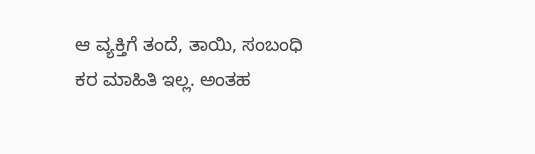ಆ ವ್ಯಕ್ತಿಗೆ ತಂದೆ, ತಾಯಿ, ಸಂಬಂಧಿ ಕರ ಮಾಹಿತಿ ಇಲ್ಲ. ಅಂತಹ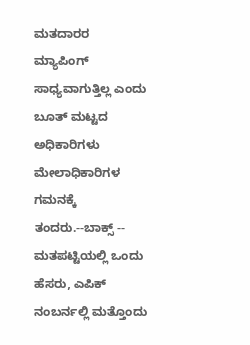ಮತದಾರರ ಮ್ಯಾಪಿಂಗ್ ಸಾಧ್ಯವಾಗುತ್ತಿಲ್ಲ ಎಂದು ಬೂತ್ ಮಟ್ಟದ ಅಧಿಕಾರಿಗಳು ಮೇಲಾಧಿಕಾರಿಗಳ ಗಮನಕ್ಕೆ ತಂದರು.--ಬಾಕ್ಸ್ --
ಮತಪಟ್ಟಿಯಲ್ಲಿ ಒಂದು ಹೆಸರು, ಎಪಿಕ್ ನಂಬರ್ನಲ್ಲಿ ಮತ್ತೊಂದು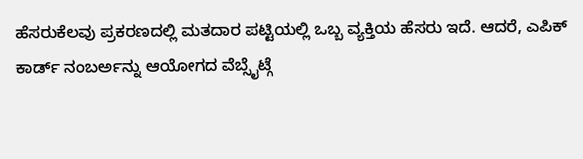ಹೆಸರುಕೆಲವು ಪ್ರಕರಣದಲ್ಲಿ ಮತದಾರ ಪಟ್ಟಿಯಲ್ಲಿ ಒಬ್ಬ ವ್ಯಕ್ತಿಯ ಹೆಸರು ಇದೆ. ಆದರೆ, ಎಪಿಕ್ ಕಾರ್ಡ್ ನಂಬರ್ಅನ್ನು ಆಯೋಗದ ವೆಬ್ಸೈಟ್ಗೆ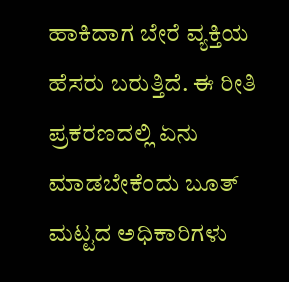ಹಾಕಿದಾಗ ಬೇರೆ ವ್ಯಕ್ತಿಯ ಹೆಸರು ಬರುತ್ತಿದೆ. ಈ ರೀತಿ ಪ್ರಕರಣದಲ್ಲಿ ಏನು ಮಾಡಬೇಕೆಂದು ಬೂತ್ ಮಟ್ಟದ ಅಧಿಕಾರಿಗಳು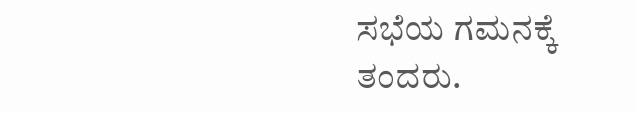ಸಭೆಯ ಗಮನಕ್ಕೆ ತಂದರು.